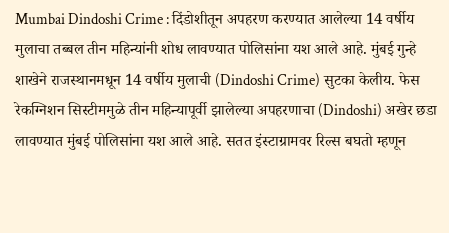Mumbai Dindoshi Crime : दिंडोशीतून अपहरण करण्यात आलेल्या 14 वर्षीय मुलाचा तब्बल तीन महिन्यांनी शोध लावण्यात पोलिसांना यश आले आहे. मुंबई गुन्हे शाखेने राजस्थानमधून 14 वर्षीय मुलाची (Dindoshi Crime) सुटका केलीय. फेस रेकग्निशन सिस्टीममुळे तीन महिन्यापूर्वी झालेल्या अपहरणाचा (Dindoshi) अखेर छडा लावण्यात मुंबई पोलिसांना यश आले आहे. सतत इंस्टाग्रामवर रिल्स बघतो म्हणून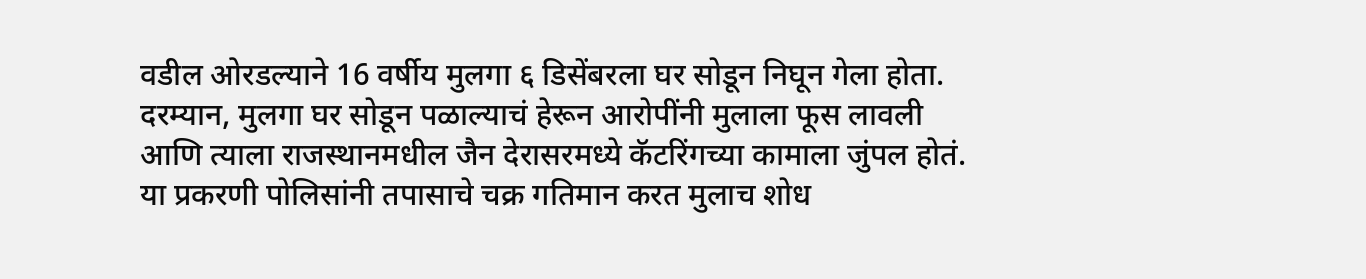वडील ओरडल्याने 16 वर्षीय मुलगा ६ डिसेंबरला घर सोडून निघून गेला होता. दरम्यान, मुलगा घर सोडून पळाल्याचं हेरून आरोपींनी मुलाला फूस लावली आणि त्याला राजस्थानमधील जैन देरासरमध्ये कॅटरिंगच्या कामाला जुंपल होतं. या प्रकरणी पोलिसांनी तपासाचे चक्र गतिमान करत मुलाच शोध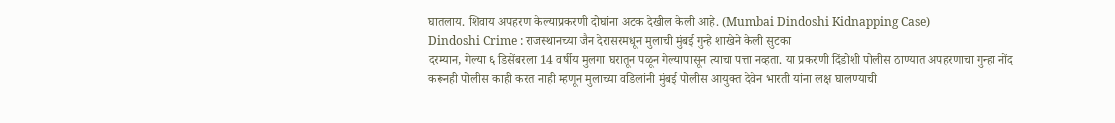घातलाय. शिवाय अपहरण केल्याप्रकरणी दोघांना अटक देखील केली आहे. (Mumbai Dindoshi Kidnapping Case)
Dindoshi Crime : राजस्थानच्या जैन देरासरमधून मुलाची मुंबई गुन्हे शाखेने केली सुटका
दरम्यान, गेल्या ६ डिसेंबरला 14 वर्षीय मुलगा घरातून पळून गेल्यापासून त्याचा पत्ता नव्हता. या प्रकरणी दिंडोशी पोलीस ठाण्यात अपहरणाचा गुन्हा नोंद करूनही पोलीस काही करत नाही म्हणून मुलाच्या वडिलांनी मुंबई पोलीस आयुक्त देवेन भारती यांना लक्ष घालण्याची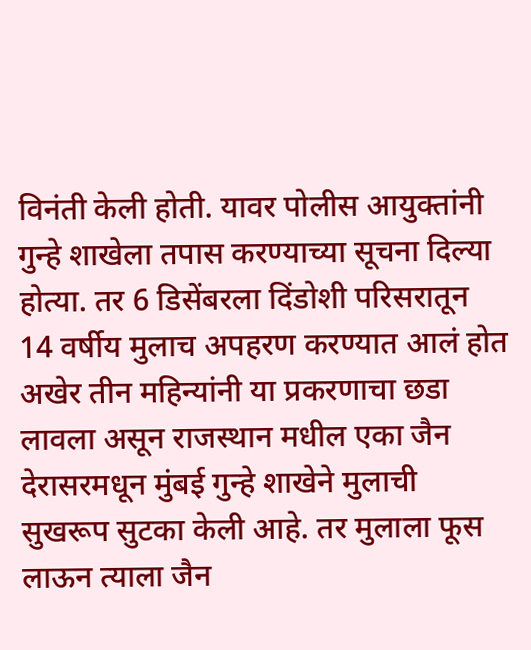विनंती केली होती. यावर पोलीस आयुक्तांनी गुन्हे शाखेला तपास करण्याच्या सूचना दिल्या होत्या. तर 6 डिसेंबरला दिंडोशी परिसरातून 14 वर्षीय मुलाच अपहरण करण्यात आलं होत अखेर तीन महिन्यांनी या प्रकरणाचा छडा लावला असून राजस्थान मधील एका जैन देरासरमधून मुंबई गुन्हे शाखेने मुलाची सुखरूप सुटका केली आहे. तर मुलाला फूस लाऊन त्याला जैन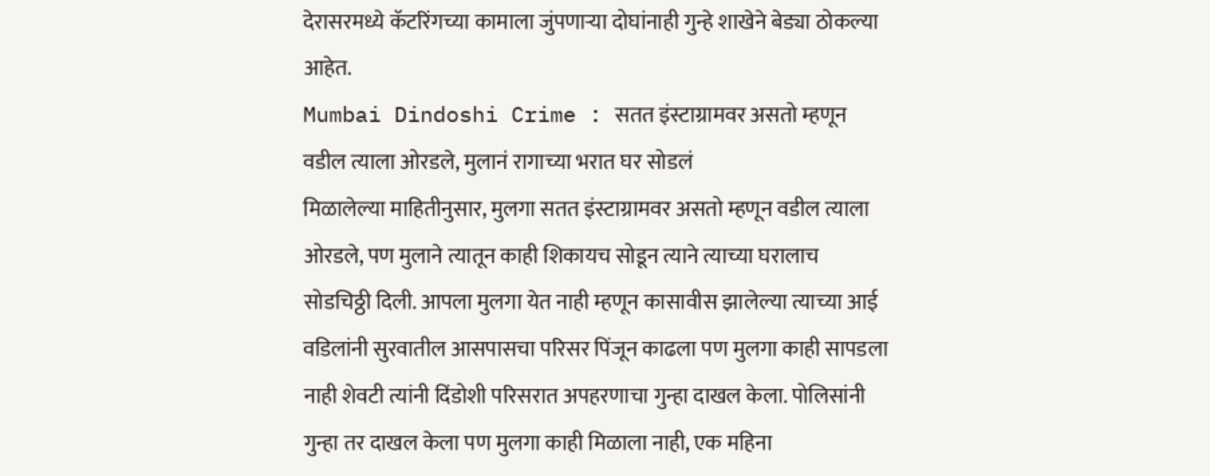देरासरमध्ये कॅटरिंगच्या कामाला जुंपणाऱ्या दोघांनाही गुन्हे शाखेने बेड्या ठोकल्या आहेत.
Mumbai Dindoshi Crime : सतत इंस्टाग्रामवर असतो म्हणून वडील त्याला ओरडले, मुलानं रागाच्या भरात घर सोडलं
मिळालेल्या माहितीनुसार, मुलगा सतत इंस्टाग्रामवर असतो म्हणून वडील त्याला ओरडले, पण मुलाने त्यातून काही शिकायच सोडून त्याने त्याच्या घरालाच सोडचिठ्ठी दिली. आपला मुलगा येत नाही म्हणून कासावीस झालेल्या त्याच्या आई वडिलांनी सुरवातील आसपासचा परिसर पिंजून काढला पण मुलगा काही सापडला नाही शेवटी त्यांनी दिंडोशी परिसरात अपहरणाचा गुन्हा दाखल केला. पोलिसांनी गुन्हा तर दाखल केला पण मुलगा काही मिळाला नाही, एक महिना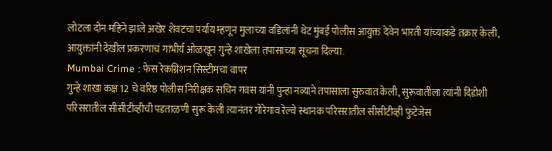लोटला दोन महिने झाले अखेर शेवटचा पर्याय म्हणून मुलाच्या वडिलांनी थेट मुंबई पोलीस आयुक्त देवेन भारती यांच्याकडे तक्रार केली, आयुक्तांनी देखील प्रकरणाचं गांभीर्य ओळखून गुन्हे शाखेला तपासाच्या सूचना दिल्या.
Mumbai Crime : फेस रेकग्निशन सिस्टीमचा वापर
गुन्हे शाखा कक्ष 12 चे वरिष्ठ पोलीस निरीक्षक सचिन गवस यांनी पुन्हा नव्याने तपासाला सुरुवात केली, सुरूवातीला त्यांनी दिंडोशी परिसरातील सीसीटीव्हीची पडताळणी सुरू केली त्यानंतर गोरेगाव रेल्वे स्थानक परिसरातील सीसीटीव्ही फुटेजेस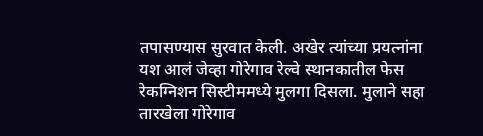तपासण्यास सुरवात केली. अखेर त्यांच्या प्रयत्नांना यश आलं जेव्हा गोरेगाव रेल्वे स्थानकातील फेस रेकग्निशन सिस्टीममध्ये मुलगा दिसला. मुलाने सहा तारखेला गोरेगाव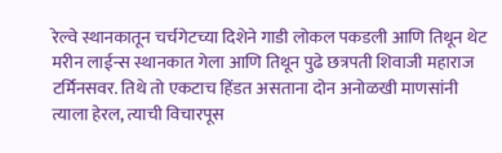रेल्वे स्थानकातून चर्चगेटच्या दिशेने गाडी लोकल पकडली आणि तिथून थेट मरीन लाईन्स स्थानकात गेला आणि तिथून पुढे छत्रपती शिवाजी महाराज टर्मिनसवर. तिथे तो एकटाच हिंडत असताना दोन अनोळखी माणसांनी त्याला हेरल, त्याची विचारपूस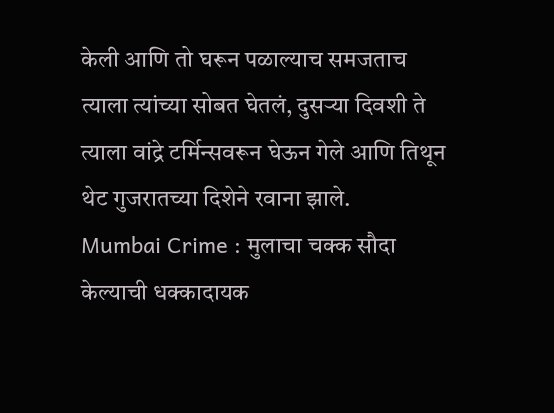केली आणि तो घरून पळाल्याच समजताच त्याला त्यांच्या सोबत घेतलं, दुसऱ्या दिवशी ते त्याला वांद्रे टर्मिन्सवरून घेऊन गेले आणि तिथून थेट गुजरातच्या दिशेने रवाना झाले.
Mumbai Crime : मुलाचा चक्क सौदा केल्याची धक्कादायक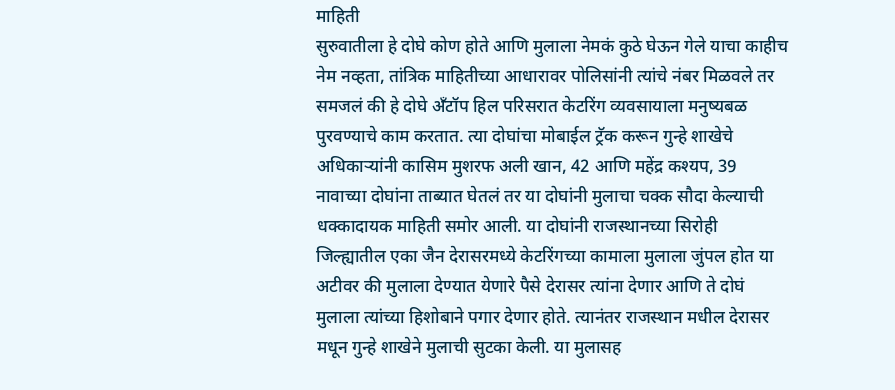माहिती
सुरुवातीला हे दोघे कोण होते आणि मुलाला नेमकं कुठे घेऊन गेले याचा काहीच नेम नव्हता, तांत्रिक माहितीच्या आधारावर पोलिसांनी त्यांचे नंबर मिळवले तर समजलं की हे दोघे अँटॉप हिल परिसरात केटरिंग व्यवसायाला मनुष्यबळ पुरवण्याचे काम करतात. त्या दोघांचा मोबाईल ट्रॅक करून गुन्हे शाखेचे अधिकाऱ्यांनी कासिम मुशरफ अली खान, 42 आणि महेंद्र कश्यप, 39 नावाच्या दोघांना ताब्यात घेतलं तर या दोघांनी मुलाचा चक्क सौदा केल्याची धक्कादायक माहिती समोर आली. या दोघांनी राजस्थानच्या सिरोही जिल्ह्यातील एका जैन देरासरमध्ये केटरिंगच्या कामाला मुलाला जुंपल होत या अटीवर की मुलाला देण्यात येणारे पैसे देरासर त्यांना देणार आणि ते दोघं मुलाला त्यांच्या हिशोबाने पगार देणार होते. त्यानंतर राजस्थान मधील देरासर मधून गुन्हे शाखेने मुलाची सुटका केली. या मुलासह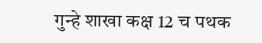गुन्हे शाखा कक्ष 12 च पथक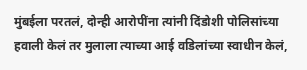मुंबईला परतलं, दोन्ही आरोपींना त्यांनी दिंडोशी पोलिसांच्या हवाली केलं तर मुलाला त्याच्या आई वडिलांच्या स्वाधीन केलं,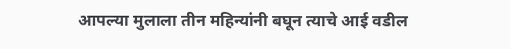आपल्या मुलाला तीन महिन्यांनी बघून त्याचे आई वडील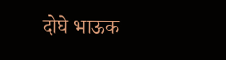दोघे भाऊक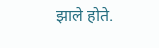झाले होते.